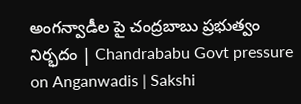అంగన్వాడీల పై చంద్రబాబు ప్రభుత్వం నిర్భదం | Chandrababu Govt pressure on Anganwadis | Sakshi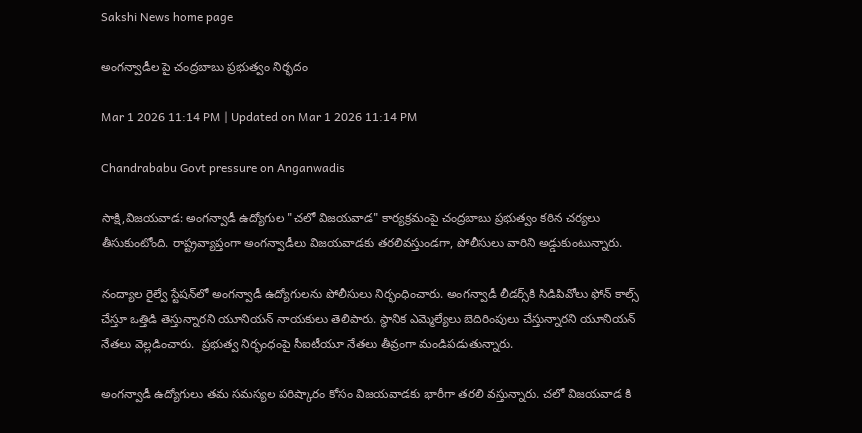Sakshi News home page

అంగన్వాడీల పై చంద్రబాబు ప్రభుత్వం నిర్భదం

Mar 1 2026 11:14 PM | Updated on Mar 1 2026 11:14 PM

Chandrababu Govt pressure on Anganwadis

సాక్షి,విజయవాడ: అంగన్వాడీ ఉద్యోగుల "చలో విజయవాడ" కార్యక్రమంపై చంద్రబాబు ప్రభుత్వం కఠిన చర్యలు తీసుకుంటోంది. రాష్ట్రవ్యాప్తంగా అంగన్వాడీలు విజయవాడకు తరలివస్తుండగా, పోలీసులు వారిని అడ్డుకుంటున్నారు.

నంద్యాల రైల్వే స్టేషన్‌లో అంగన్వాడీ ఉద్యోగులను పోలీసులు నిర్భంధించారు. అంగన్వాడీ లీడర్స్‌కి సిడిపివోలు ఫోన్ కాల్స్ చేస్తూ ఒత్తిడి తెస్తున్నారని యూనియన్ నాయకులు తెలిపారు. స్థానిక ఎమ్మెల్యేలు బెదిరింపులు చేస్తున్నారని యూనియన్ నేతలు వెల్లడించారు.  ప్రభుత్వ నిర్భంధంపై సీఐటీయూ నేతలు తీవ్రంగా మండిపడుతున్నారు.

అంగన్వాడీ ఉద్యోగులు తమ సమస్యల పరిష్కారం కోసం విజయవాడకు భారీగా తరలి వస్తున్నారు. చలో విజయవాడ కి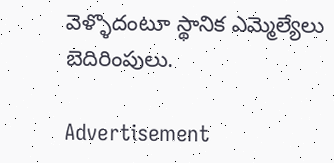వెళ్ళొదంటూ స్థానిక ఎమ్మెల్యేలు బెదిరింపులు.

Advertisement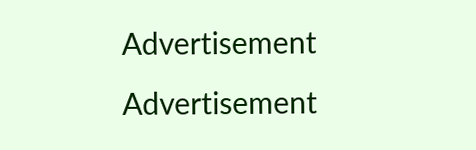Advertisement
Advertisement